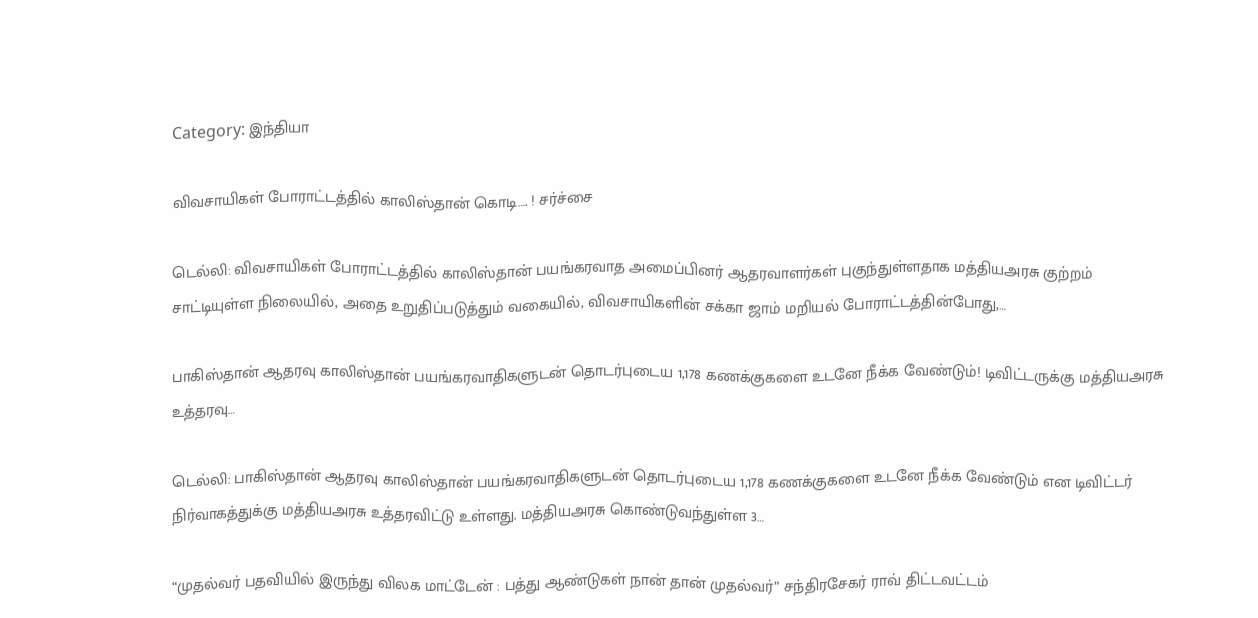Category: இந்தியா

விவசாயிகள் போராட்டத்தில் காலிஸ்தான் கொடி…. ! சர்ச்சை

டெல்லி: விவசாயிகள் போராட்டத்தில் காலிஸ்தான் பயங்கரவாத அமைப்பினர் ஆதரவாளர்கள் புகுந்துள்ளதாக மத்தியஅரசு குற்றம் சாட்டியுள்ள நிலையில், அதை உறுதிப்படுத்தும் வகையில், விவசாயிகளின் சக்கா ஜாம் மறியல் போராட்டத்தின்போது,…

பாகிஸ்தான் ஆதரவு காலிஸ்தான் பயங்கரவாதிகளுடன் தொடர்புடைய 1,178 கணக்குகளை உடனே நீக்க வேண்டும்! டிவிட்டருக்கு மத்தியஅரசு உத்தரவு…

டெல்லி: பாகிஸ்தான் ஆதரவு காலிஸ்தான் பயங்கரவாதிகளுடன் தொடர்புடைய 1,178 கணக்குகளை உடனே நீக்க வேண்டும் என டிவிட்டர் நிர்வாகத்துக்கு மத்தியஅரசு உத்தரவிட்டு உள்ளது. மத்தியஅரசு கொண்டுவந்துள்ள 3…

“முதல்வர் பதவியில் இருந்து விலக மாட்டேன் : பத்து ஆண்டுகள் நான் தான் முதல்வர்” சந்திரசேகர் ராவ் திட்டவட்டம்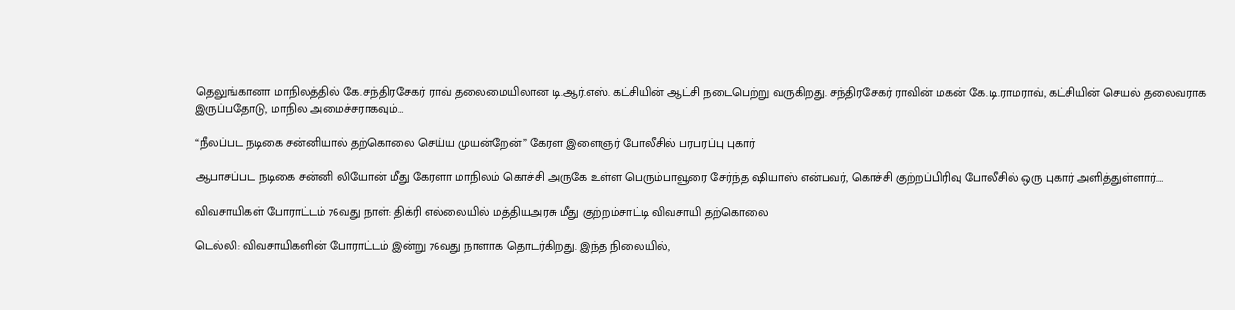தெலுங்கானா மாநிலத்தில் கே.சந்திரசேகர் ராவ் தலைமையிலான டி.ஆர்.எஸ். கட்சியின் ஆட்சி நடைபெற்று வருகிறது. சந்திரசேகர் ராவின் மகன் கே.டி.ராமராவ், கட்சியின் செயல் தலைவராக இருப்பதோடு, மாநில அமைச்சராகவும்…

“நீலப்பட நடிகை சன்னியால் தற்கொலை செய்ய முயன்றேன்” கேரள இளைஞர் போலீசில் பரபரப்பு புகார்

ஆபாசப்பட நடிகை சன்னி லியோன் மீது கேரளா மாநிலம் கொச்சி அருகே உள்ள பெரும்பாவூரை சேர்ந்த ஷியாஸ் என்பவர், கொச்சி குற்றப்பிரிவு போலீசில் ஒரு புகார் அளித்துள்ளார்.…

விவசாயிகள் போராட்டம் 76வது நாள்: திக்ரி எல்லையில் மத்தியஅரசு மீது குற்றம்சாட்டி விவசாயி தற்கொலை

டெல்லி: விவசாயிகளின் போராட்டம் இன்று 76வது நாளாக தொடர்கிறது. இந்த நிலையில்,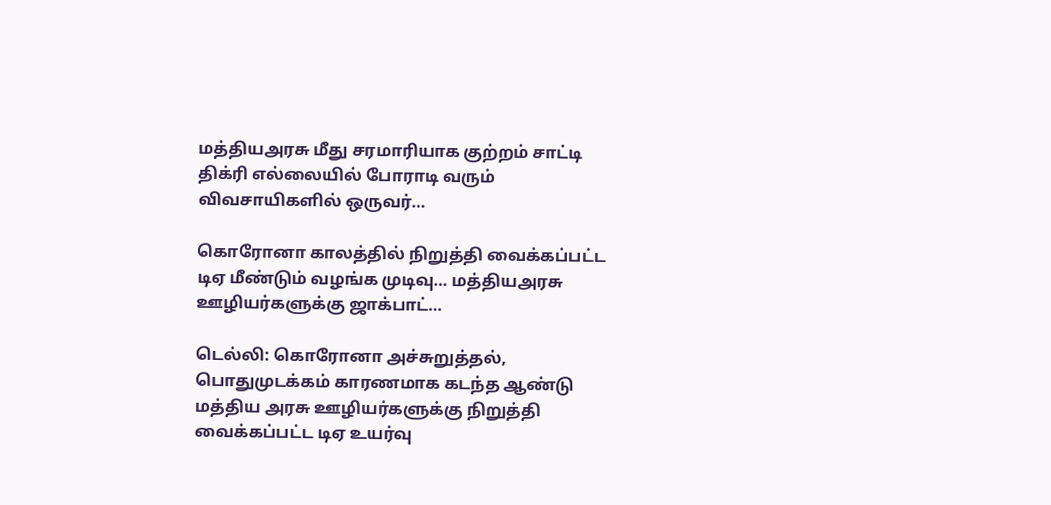மத்தியஅரசு மீது சரமாரியாக குற்றம் சாட்டி திக்ரி எல்லையில் போராடி வரும் விவசாயிகளில் ஒருவர்…

கொரோனா காலத்தில் நிறுத்தி வைக்கப்பட்ட டிஏ மீண்டும் வழங்க முடிவு… மத்தியஅரசு ஊழியர்களுக்கு ஜாக்பாட்…

டெல்லி: கொரோனா அச்சுறுத்தல், பொதுமுடக்கம் காரணமாக கடந்த ஆண்டு மத்திய அரசு ஊழியர்களுக்கு நிறுத்தி வைக்கப்பட்ட டிஏ உயர்வு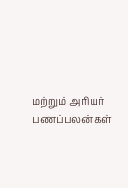மற்றும் அரியர் பணப்பலன்கள்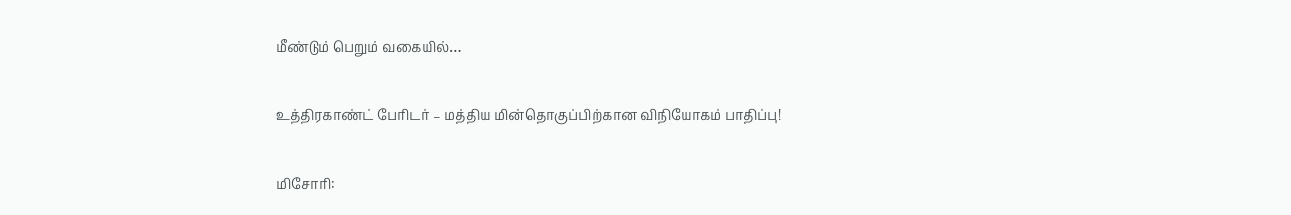மீண்டும் பெறும் வகையில்…

உத்திரகாண்ட் பேரிடர் – மத்திய மின்தொகுப்பிற்கான விநியோகம் பாதிப்பு!

மிசோரி: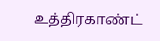உத்திரகாண்ட்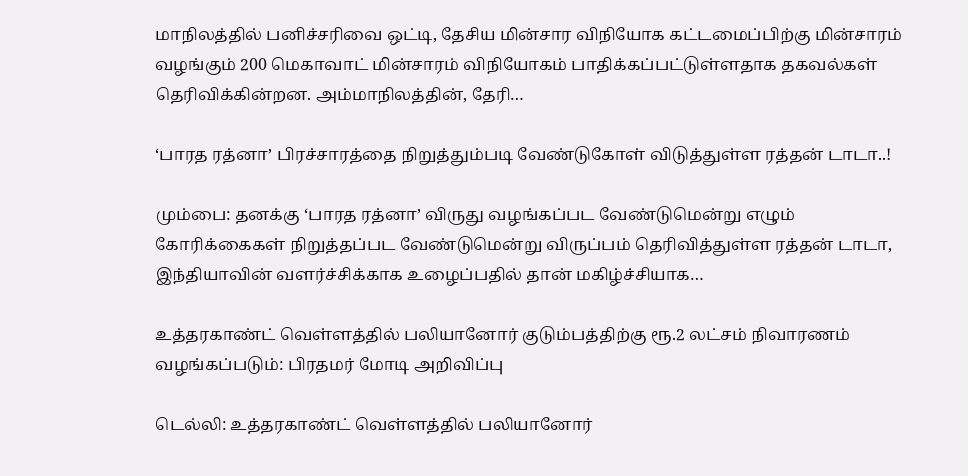மாநிலத்தில் பனிச்சரிவை ஒட்டி, தேசிய மின்சார விநியோக கட்டமைப்பிற்கு மின்சாரம் வழங்கும் 200 மெகாவாட் மின்சாரம் விநியோகம் பாதிக்கப்பட்டுள்ளதாக தகவல்கள் தெரிவிக்கின்றன. அம்மாநிலத்தின், தேரி…

‘பாரத ரத்னா’ பிரச்சாரத்தை நிறுத்தும்படி வேண்டுகோள் விடுத்துள்ள ரத்தன் டாடா..!

மும்பை: தனக்கு ‘பாரத ரத்னா’ விருது வழங்கப்பட வேண்டுமென்று எழும் கோரிக்கைகள் நிறுத்தப்பட வேண்டுமென்று விருப்பம் தெரிவித்துள்ள ரத்தன் டாடா, இந்தியாவின் வளர்ச்சிக்காக உழைப்பதில் தான் மகிழ்ச்சியாக…

உத்தரகாண்ட் வெள்ளத்தில் பலியானோர் குடும்பத்திற்கு ரூ.2 லட்சம் நிவாரணம் வழங்கப்படும்: பிரதமர் மோடி அறிவிப்பு

டெல்லி: உத்தரகாண்ட் வெள்ளத்தில் பலியானோர்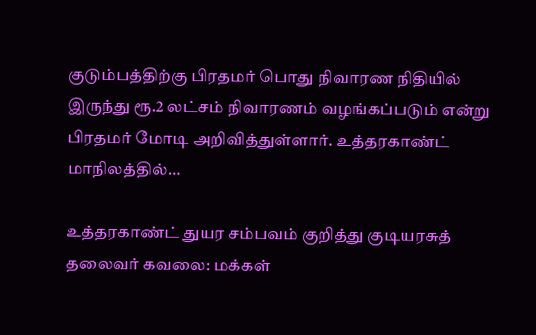குடும்பத்திற்கு பிரதமர் பொது நிவாரண நிதியில் இருந்து ரூ.2 லட்சம் நிவாரணம் வழங்கப்படும் என்று பிரதமர் மோடி அறிவித்துள்ளார். உத்தரகாண்ட் மாநிலத்தில்…

உத்தரகாண்ட் துயர சம்பவம் குறித்து குடியரசுத் தலைவர் கவலை: மக்கள்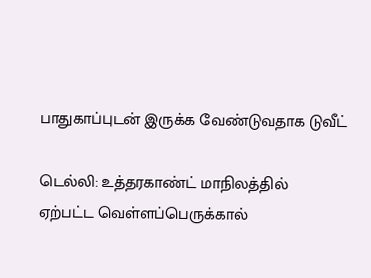பாதுகாப்புடன் இருக்க வேண்டுவதாக டுவீட்

டெல்லி: உத்தரகாண்ட் மாநிலத்தில் ஏற்பட்ட வெள்ளப்பெருக்கால்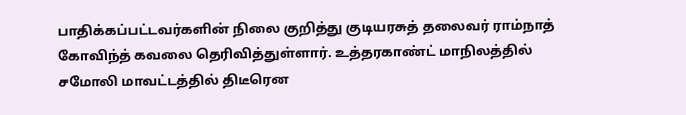பாதிக்கப்பட்டவர்களின் நிலை குறித்து குடியரசுத் தலைவர் ராம்நாத் கோவிந்த் கவலை தெரிவித்துள்ளார். உத்தரகாண்ட் மாநிலத்தில் சமோலி மாவட்டத்தில் திடீரென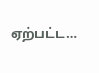ஏற்பட்ட…